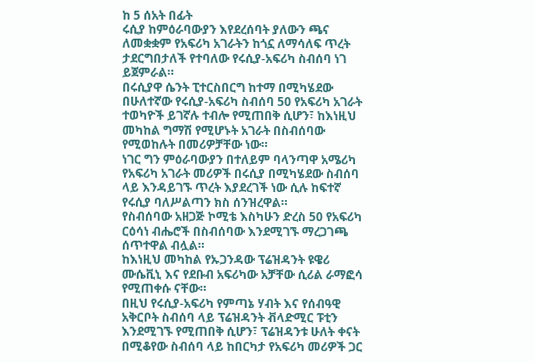ከ 5 ሰአት በፊት
ሩሲያ ከምዕራባውያን እየደረሰባት ያለውን ጫና ለመቋቋም የአፍሪካ አገራትን ከጎኗ ለማሳለፍ ጥረት ታደርግበታለች የተባለው የሩሲያ-አፍሪካ ስብሰባ ነገ ይጀምራል።
በሩሲያዋ ሴንት ፒተርስበርግ ከተማ በሚካሄደው በሁለተኛው የሩሲያ-አፍሪካ ስብሰባ 50 የአፍሪካ አገራት ተወካዮች ይገኛሉ ተብሎ የሚጠበቅ ሲሆን፣ ከእነዚህ መካከል ግማሽ የሚሆኑት አገራት በስብሰባው የሚወከሉት በመሪዎቻቸው ነው።
ነገር ግን ምዕራባውያን በተለይም ባላንጣዋ አሜሪካ የአፍሪካ አገራት መሪዎች በሩሲያ በሚካሄደው ስብሰባ ላይ እንዳይገኙ ጥረት እያደረገች ነው ሲሉ ከፍተኛ የሩሲያ ባለሥልጣን ክስ ሰንዝረዋል።
የስብሰባው አዘጋጅ ኮሚቴ እስካሁን ድረስ 50 የአፍሪካ ርዕሳነ ብሔሮች በስብሰባው እንደሚገኙ ማረጋገጫ ሰጥተዋል ብሏል።
ከእነዚህ መካከል የኡጋንዳው ፕሬዝዳንት ዩዌሪ ሙሴቪኒ እና የደቡብ አፍሪካው አቻቸው ሲሪል ራማፎሳ የሚጠቀሱ ናቸው።
በዚህ የሩሲያ-አፍሪካ የምጣኔ ሃብት እና የሰብዓዊ አቅርቦት ስብሰባ ላይ ፕሬዝዳንት ቭላድሚር ፑቲን እንደሚገኙ የሚጠበቅ ሲሆን፣ ፕሬዝዳንቱ ሁለት ቀናት በሚቆየው ስብሰባ ላይ ከበርካታ የአፍሪካ መሪዎች ጋር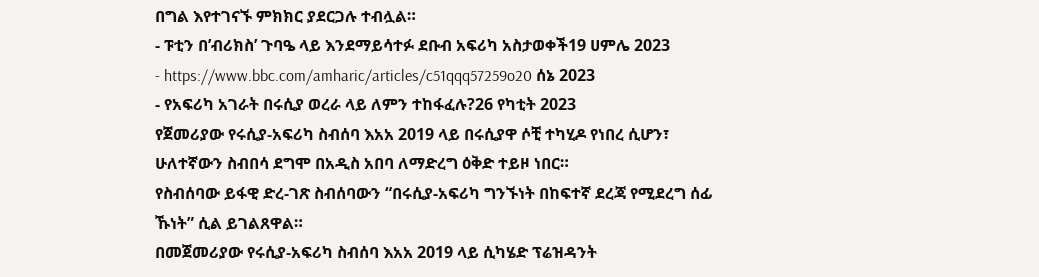በግል እየተገናኙ ምክክር ያደርጋሉ ተብሏል።
- ፑቲን በ’ብሪክስ’ ጉባዔ ላይ እንደማይሳተፉ ደቡብ አፍሪካ አስታወቀች19 ሀምሌ 2023
- https://www.bbc.com/amharic/articles/c51qqq57259o20 ሰኔ 2023
- የአፍሪካ አገራት በሩሲያ ወረራ ላይ ለምን ተከፋፈሉ?26 የካቲት 2023
የጀመሪያው የሩሲያ-አፍሪካ ስብሰባ እአአ 2019 ላይ በሩሲያዋ ሶቺ ተካሂዶ የነበረ ሲሆን፣ ሁለተኛውን ስብበሳ ደግሞ በአዲስ አበባ ለማድረግ ዕቅድ ተይዞ ነበር።
የስብሰባው ይፋዊ ድረ-ገጽ ስብሰባውን “በሩሲያ-አፍሪካ ግንኙነት በከፍተኛ ደረጃ የሚደረግ ሰፊ ኹነት” ሲል ይገልጸዋል።
በመጀመሪያው የሩሲያ-አፍሪካ ስብሰባ እአአ 2019 ላይ ሲካሄድ ፕሬዝዳንት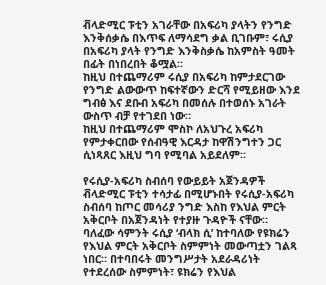ቭላድሚር ፑቲን አገራቸው በአፍሪካ ያላትን የንግድ እንቅሰቃሴ በእጥፍ ለማሳደግ ቃል ቢገቡም፣ ሩሲያ በአፍሪካ ያላት የንግድ እንቅስቃሴ ከአምስት ዓመት በፊት በነበረበት ቆሟል።
ከዚህ በተጨማሪም ሩሲያ በአፍሪካ ከምታደርገው የንግድ ልውውጥ ከፍተኛውን ድርሻ የሚይዘው እንደ ግብፅ እና ደቡብ አፍሪካ በመሰሉ በተወሰኑ አገራት ውስጥ ብቻ የተገደበ ነው።
ከዚህ በተጨማሪም ሞስኮ ለአህጉረ አፍሪካ የምታቀርበው የሰብዓዊ እርዳታ ከዋሽንግተን ጋር ሲነጻጸር እዚህ ግባ የሚባል አይደለም።

የሩሲያ-አፍሪካ ስብሰባ የውይይት አጀንዳዎች
ቭላድሚር ፑቲን ተሳታፊ በሚሆኑበት የሩሲያ-አፍሪካ ስብሰባ ከጦር መሳሪያ ንግድ እስከ የእህል ምርት አቅርቦት በአጀንዳነት የተያዙ ጉዳዮች ናቸው።
ባለፈው ሳምንት ሩሲያ ‘ብላክ ሲ’ ከተባለው የዩክሬን የእህል ምርት አቅርቦት ስምምነት መውጣቷን ገልጻ ነበር። በተባበሩት መንግሥታት አደራዳሪነት የተደረሰው ስምምነት፣ ዩክሬን የእህል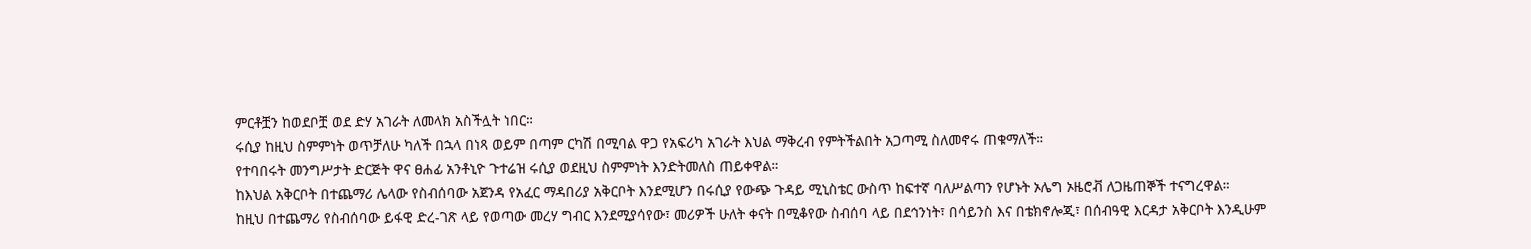ምርቶቿን ከወደቦቿ ወደ ድሃ አገራት ለመላክ አስችሏት ነበር።
ሩሲያ ከዚህ ስምምነት ወጥቻለሁ ካለች በኋላ በነጻ ወይም በጣም ርካሽ በሚባል ዋጋ የአፍሪካ አገራት እህል ማቅረብ የምትችልበት አጋጣሚ ስለመኖሩ ጠቁማለች።
የተባበሩት መንግሥታት ድርጅት ዋና ፀሐፊ አንቶኒዮ ጉተሬዝ ሩሲያ ወደዚህ ስምምነት እንድትመለስ ጠይቀዋል።
ከእህል አቅርቦት በተጨማሪ ሌላው የስብሰባው አጀንዳ የአፈር ማዳበሪያ አቅርቦት እንደሚሆን በሩሲያ የውጭ ጉዳይ ሚኒስቴር ውስጥ ከፍተኛ ባለሥልጣን የሆኑት ኦሌግ ኦዜሮቭ ለጋዜጠኞች ተናግረዋል።
ከዚህ በተጨማሪ የስብሰባው ይፋዊ ድረ-ገጽ ላይ የወጣው መረሃ ግብር እንደሚያሳየው፣ መሪዎች ሁለት ቀናት በሚቆየው ስብሰባ ላይ በደኅንነት፣ በሳይንስ እና በቴክኖሎጂ፣ በሰብዓዊ እርዳታ አቅርቦት እንዲሁም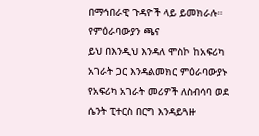በማኅበራዊ ጉዳዮች ላይ ይመክራሉ።
የምዕራባውያን ጫና
ይህ በእንዲህ እንዳለ ሞስኮ ከአፍሪካ አገራት ጋር እንዳልመክር ምዕራባውያኑ የአፍሪካ አገራት መሪዎች ለስብሳባ ወደ ሴንት ፒተርስ በርግ እንዳይጓዙ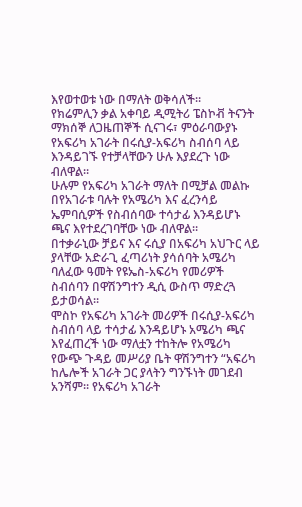እየወተወቱ ነው በማለት ወቅሳለች።
የክሬምሊን ቃል አቀባይ ዲሚትሪ ፔስኮቭ ትናንት ማክሰኞ ለጋዜጠኞች ሲናገሩ፣ ምዕራባውያኑ የአፍሪካ አገራት በሩሲያ-አፍሪካ ስብሰባ ላይ እንዳይገኙ የተቻላቸውን ሁሉ እያደረጉ ነው ብለዋል።
ሁሉም የአፍሪካ አገራት ማለት በሚቻል መልኩ በየአገራቱ ባሉት የአሜሪካ እና ፈረንሳይ ኤምባሲዎች የስብሰባው ተሳታፊ እንዳይሆኑ ጫና እየተደረገባቸው ነው ብለዋል።
በተቃራኒው ቻይና እና ሩሲያ በአፍሪካ አህጉር ላይ ያላቸው አድራጊ ፈጣሪነት ያሳሰባት አሜሪካ ባለፈው ዓመት የዩኤስ-አፍሪካ የመሪዎች ስብሰባን በዋሽንግተን ዲሲ ውስጥ ማድረጓ ይታወሳል።
ሞስኮ የአፍሪካ አገራት መሪዎች በሩሲያ-አፍሪካ ስብሰባ ላይ ተሳታፊ እንዳይሆኑ አሜሪካ ጫና እየፈጠረች ነው ማለቷን ተከትሎ የአሜሪካ የውጭ ጉዳይ መሥሪያ ቤት ዋሽንግተን “አፍሪካ ከሌሎች አገራት ጋር ያላትን ግንኙነት መገደብ አንሻም። የአፍሪካ አገራት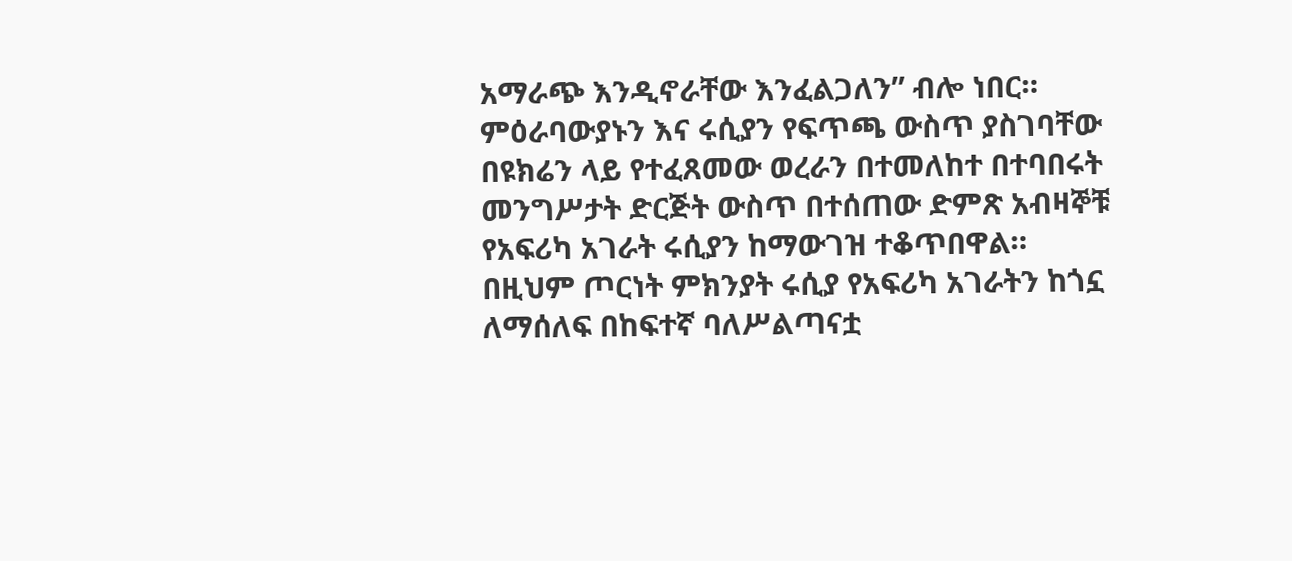አማራጭ እንዲኖራቸው እንፈልጋለን” ብሎ ነበር።
ምዕራባውያኑን እና ሩሲያን የፍጥጫ ውስጥ ያስገባቸው በዩክሬን ላይ የተፈጸመው ወረራን በተመለከተ በተባበሩት መንግሥታት ድርጅት ውስጥ በተሰጠው ድምጽ አብዛኞቹ የአፍሪካ አገራት ሩሲያን ከማውገዝ ተቆጥበዋል።
በዚህም ጦርነት ምክንያት ሩሲያ የአፍሪካ አገራትን ከጎኗ ለማሰለፍ በከፍተኛ ባለሥልጣናቷ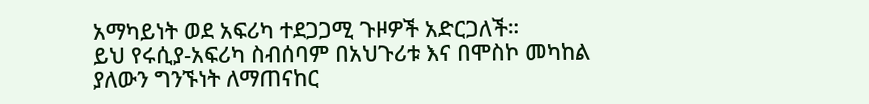አማካይነት ወደ አፍሪካ ተደጋጋሚ ጉዞዎች አድርጋለች።
ይህ የሩሲያ-አፍሪካ ስብሰባም በአህጉሪቱ እና በሞስኮ መካከል ያለውን ግንኙነት ለማጠናከር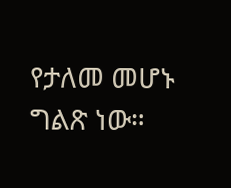የታለመ መሆኑ ግልጽ ነው።